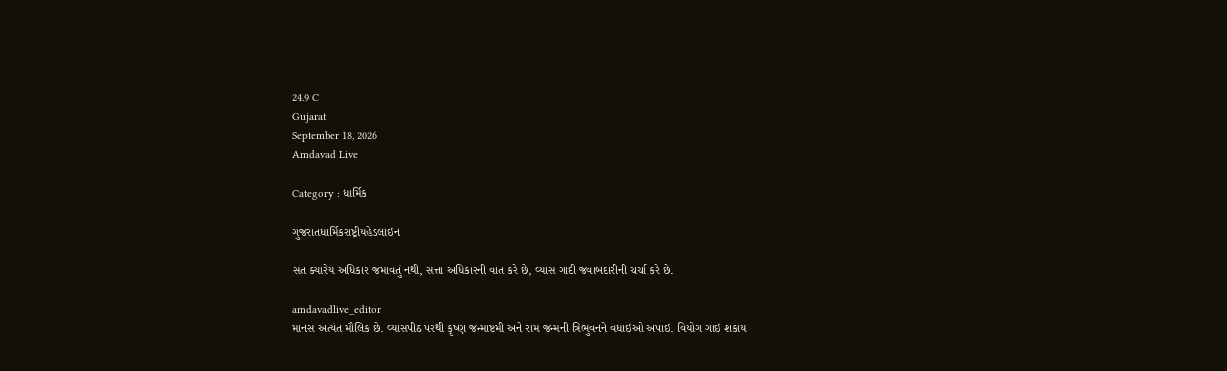24.9 C
Gujarat
September 18, 2026
Amdavad Live

Category : ધાર્મિક

ગુજરાતધાર્મિકરાષ્ટ્રીયહેડલાઇન

સત ક્યારેય અધિકાર જમાવતું નથી, સત્તા અધિકારની વાત કરે છે, વ્યાસ ગાદી જવાબદારીની ચર્ચા કરે છે.

amdavadlive_editor
માનસ અત્યંત મૌલિક છે. વ્યાસપીઠ પરથી કૃષ્ણ જન્માષ્ટમી અને રામ જન્મની ત્રિભુવનને વધાઇઓ અપાઇ. વિયોગ ગાઇ શકાય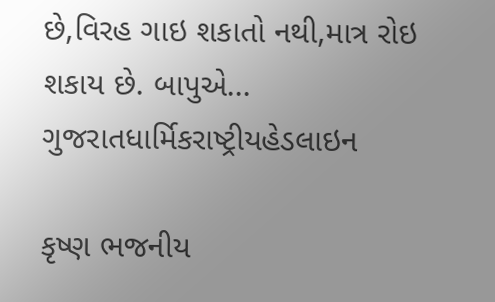છે,વિરહ ગાઇ શકાતો નથી,માત્ર રોઇ શકાય છે. બાપુએ...
ગુજરાતધાર્મિકરાષ્ટ્રીયહેડલાઇન

કૃષ્ણ ભજનીય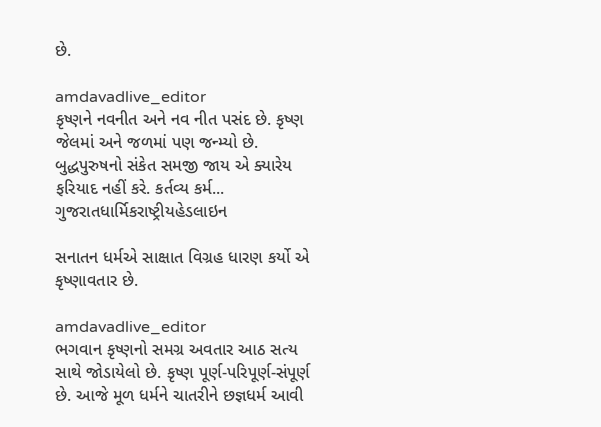છે.

amdavadlive_editor
કૃષ્ણને નવનીત અને નવ નીત પસંદ છે. કૃષ્ણ જેલમાં અને જળમાં પણ જન્મ્યો છે. બુદ્ધપુરુષનો સંકેત સમજી જાય એ ક્યારેય ફરિયાદ નહીં કરે. કર્તવ્ય કર્મ...
ગુજરાતધાર્મિકરાષ્ટ્રીયહેડલાઇન

સનાતન ધર્મએ સાક્ષાત વિગ્રહ ધારણ કર્યો એ કૃષ્ણાવતાર છે.

amdavadlive_editor
ભગવાન કૃષ્ણનો સમગ્ર અવતાર આઠ સત્ય સાથે જોડાયેલો છે. કૃષ્ણ પૂર્ણ-પરિપૂર્ણ-સંપૂર્ણ છે. આજે મૂળ ધર્મને ચાતરીને છજ્ઞધર્મ આવી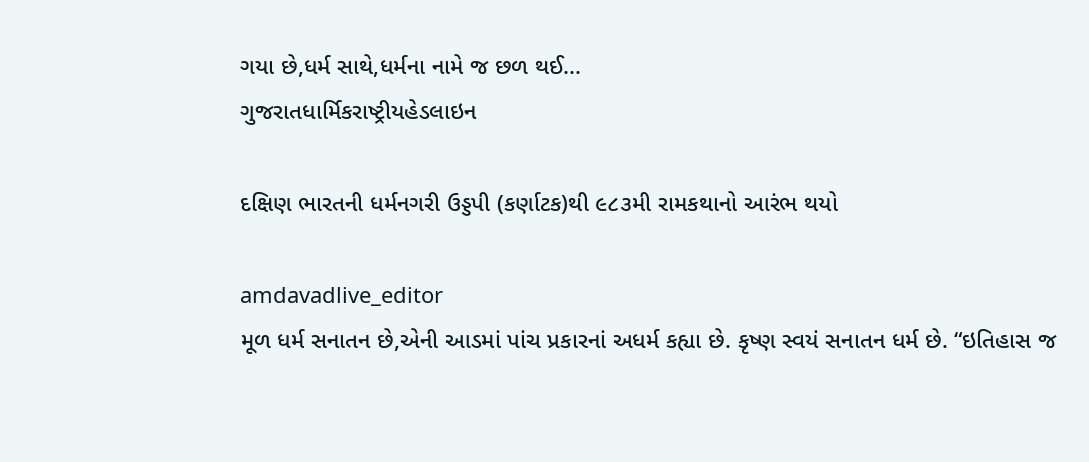ગયા છે,ધર્મ સાથે,ધર્મના નામે જ છળ થઈ...
ગુજરાતધાર્મિકરાષ્ટ્રીયહેડલાઇન

દક્ષિણ ભારતની ધર્મનગરી ઉડ્ડપી (કર્ણાટક)થી ૯૮૩મી રામકથાનો આરંભ થયો

amdavadlive_editor
મૂળ ધર્મ સનાતન છે,એની આડમાં પાંચ પ્રકારનાં અધર્મ કહ્યા છે. કૃષ્ણ સ્વયં સનાતન ધર્મ છે. “ઇતિહાસ જ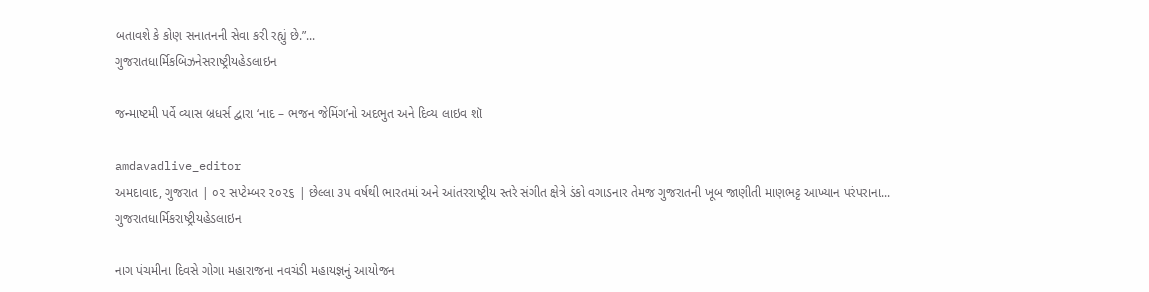બતાવશે કે કોણ સનાતનની સેવા કરી રહ્યું છે.”...
ગુજરાતધાર્મિકબિઝનેસરાષ્ટ્રીયહેડલાઇન

જન્માષ્ટમી પર્વે વ્યાસ બ્રધર્સ દ્વારા ‘નાદ – ભજન જેમિંગ’નો અદભુત અને દિવ્ય લાઇવ શૉ

amdavadlive_editor
અમદાવાદ, ગુજરાત | ૦૨ સપ્ટેમ્બર ૨૦૨૬ | છેલ્લા ૩૫ વર્ષથી ભારતમાં અને આંતરરાષ્ટ્રીય સ્તરે સંગીત ક્ષેત્રે ડંકો વગાડનાર તેમજ ગુજરાતની ખૂબ જાણીતી માણભટ્ટ આખ્યાન પરંપરાના...
ગુજરાતધાર્મિકરાષ્ટ્રીયહેડલાઇન

નાગ પંચમીના દિવસે ગોગા મહારાજના નવચંડી મહાયજ્ઞનું આયોજન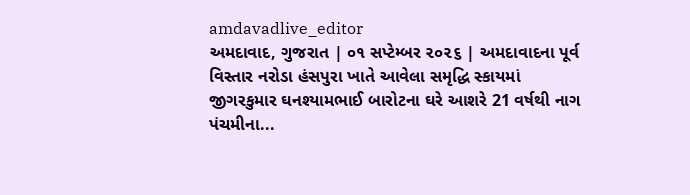amdavadlive_editor
અમદાવાદ, ગુજરાત | ૦૧ સપ્ટેમ્બર ૨૦૨૬ | અમદાવાદના પૂર્વ વિસ્તાર નરોડા હંસપુરા ખાતે આવેલા સમૃદ્ધિ સ્કાયમાં જીગરકુમાર ઘનશ્યામભાઈ બારોટના ઘરે આશરે 21 વર્ષથી નાગ પંચમીના...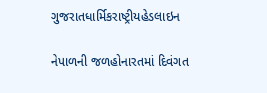ગુજરાતધાર્મિકરાષ્ટ્રીયહેડલાઇન

નેપાળની જળહોનારતમાં દિવંગત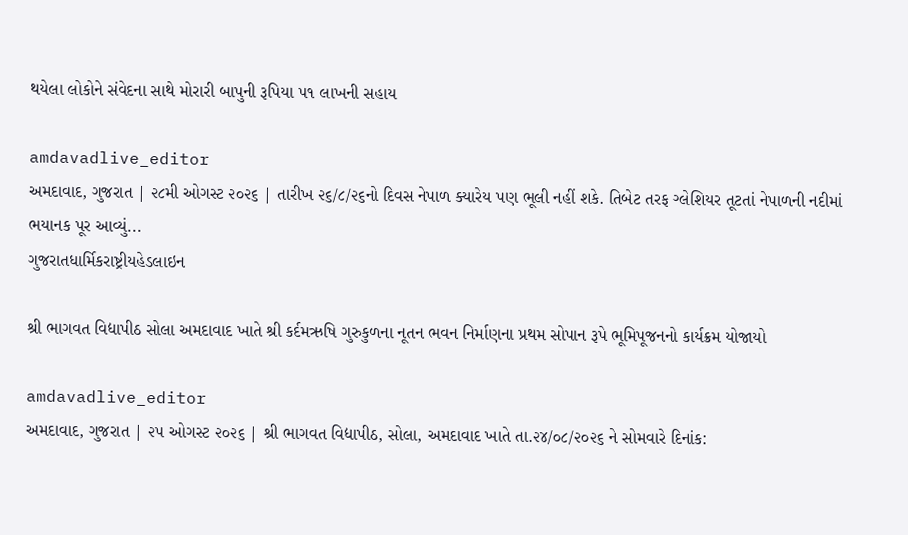થયેલા લોકોને સંવેદના સાથે મોરારી બાપુની રૂપિયા ૫૧ લાખની સહાય

amdavadlive_editor
અમદાવાદ, ગુજરાત | ૨૮મી ઓગસ્ટ ૨૦૨૬ | તારીખ ૨૬/૮/૨૬નો દિવસ નેપાળ ક્યારેય પણ ભૂલી નહીં શકે. તિબેટ તરફ ગ્લેશિયર તૂટતાં નેપાળની નદીમાં ભયાનક પૂર આવ્યું...
ગુજરાતધાર્મિકરાષ્ટ્રીયહેડલાઇન

શ્રી ભાગવત વિદ્યાપીઠ સોલા અમદાવાદ ખાતે શ્રી કર્દમઋષિ ગુરુકુળના નૂતન ભવન નિર્માણના પ્રથમ સોપાન રૂપે ભૂમિપૂજનનો કાર્યક્રમ યોજાયો

amdavadlive_editor
અમદાવાદ, ગુજરાત | ૨૫ ઓગસ્ટ ૨૦૨૬ | શ્રી ભાગવત વિદ્યાપીઠ, સોલા, અમદાવાદ ખાતે તા.૨૪/૦૮/૨૦૨૬ ને સોમવારે દિનાંક: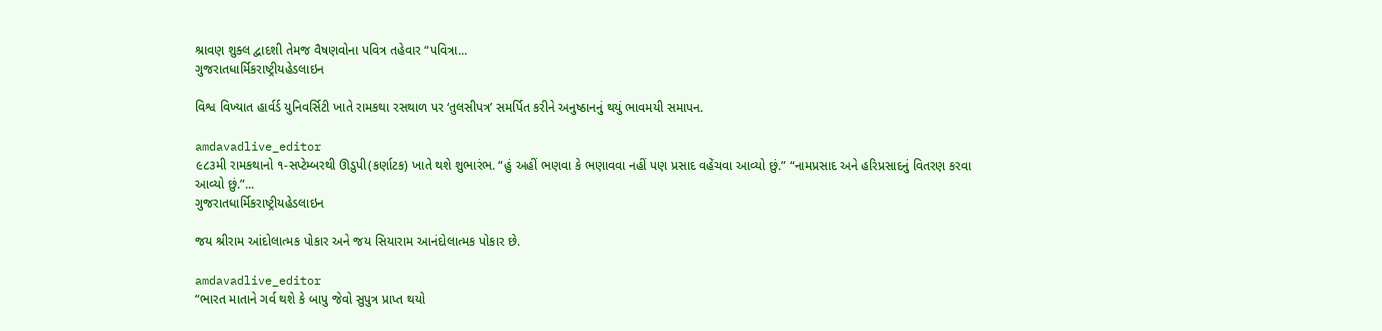શ્રાવણ શુક્લ દ્વાદશી તેમજ વૈષણવોના પવિત્ર તહેવાર “પવિત્રા...
ગુજરાતધાર્મિકરાષ્ટ્રીયહેડલાઇન

વિશ્વ વિખ્યાત હાર્વર્ડ યુનિવર્સિટી ખાતે રામકથા રસથાળ પર ‘તુલસીપત્ર’ સમર્પિત કરીને અનુષ્ઠાનનું થયું ભાવમયી સમાપન.

amdavadlive_editor
૯૮૩મી રામકથાનો ૧-સપ્ટેમ્બરથી ઊડુપી(કર્ણાટક) ખાતે થશે શુભારંભ. “હું અહીં ભણવા કે ભણાવવા નહીં પણ પ્રસાદ વહેંચવા આવ્યો છું.” “નામપ્રસાદ અને હરિપ્રસાદનું વિતરણ કરવા આવ્યો છું.”...
ગુજરાતધાર્મિકરાષ્ટ્રીયહેડલાઇન

જય શ્રીરામ આંદોલાત્મક પોકાર અને જય સિયારામ આનંદોલાત્મક પોકાર છે.

amdavadlive_editor
“ભારત માતાને ગર્વ થશે કે બાપુ જેવો સુપુત્ર પ્રાપ્ત થયો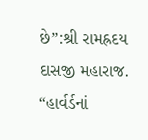છે”:શ્રી રામહ્રદય દાસજી મહારાજ. “હાર્વર્ડનાં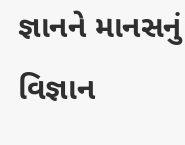જ્ઞાનને માનસનું વિજ્ઞાન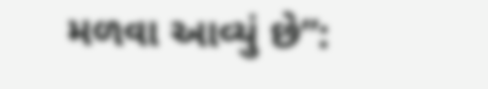મળવા આવ્યું છે”: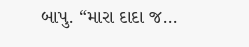બાપુ. “મારા દાદા જ...